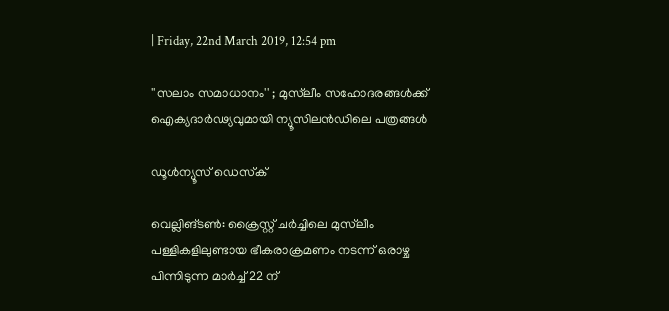| Friday, 22nd March 2019, 12:54 pm

''സലാം സമാധാനം'' ; മുസ്‌ലീം സഹോദരങ്ങള്‍ക്ക് ഐക്യദാര്‍ഢ്യവുമായി ന്യൂസിലന്‍ഡിലെ പത്രങ്ങള്‍

ഡൂള്‍ന്യൂസ് ഡെസ്‌ക്

വെല്ലിങ്ടണ്‍: ക്രൈസ്റ്റ് ചര്‍ച്ചിലെ മുസ്‌ലീം പള്ളികളിലുണ്ടായ ഭീകരാക്രമണം നടന്ന് ഒരാഴ്ച പിന്നിടുന്ന മാര്‍ച്ച് 22 ന്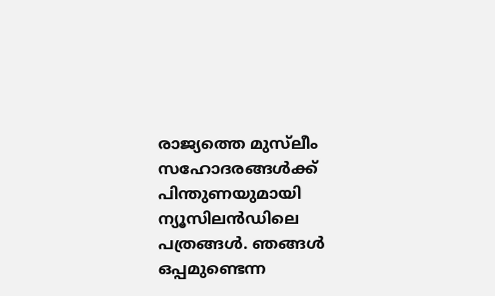രാജ്യത്തെ മുസ്‌ലീം സഹോദരങ്ങള്‍ക്ക് പിന്തുണയുമായി ന്യൂസിലന്‍ഡിലെ പത്രങ്ങള്‍. ഞങ്ങള്‍ ഒപ്പമുണ്ടെന്ന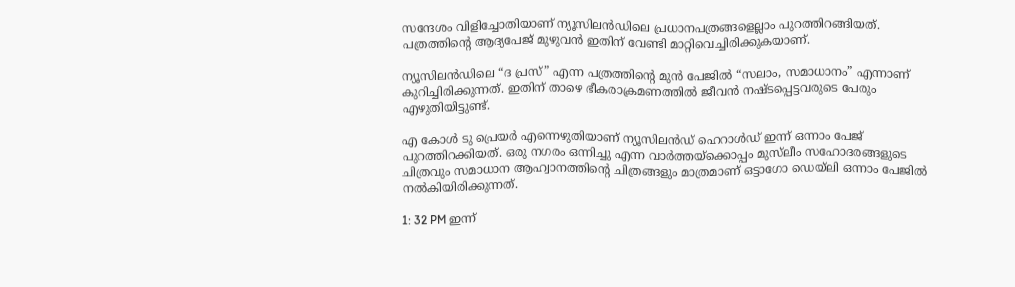സന്ദേശം വിളിച്ചോതിയാണ് ന്യൂസിലന്‍ഡിലെ പ്രധാനപത്രങ്ങളെല്ലാം പുറത്തിറങ്ങിയത്. പത്രത്തിന്റെ ആദ്യപേജ് മുഴുവന്‍ ഇതിന് വേണ്ടി മാറ്റിവെച്ചിരിക്കുകയാണ്.

ന്യൂസിലന്‍ഡിലെ “ദ പ്രസ്” എന്ന പത്രത്തിന്റെ മുന്‍ പേജില്‍ “സലാം, സമാധാനം” എന്നാണ് കുറിച്ചിരിക്കുന്നത്. ഇതിന് താഴെ ഭീകരാക്രമണത്തില്‍ ജീവന്‍ നഷ്ടപ്പെട്ടവരുടെ പേരും എഴുതിയിട്ടുണ്ട്.

എ കോള്‍ ടു പ്രെയര്‍ എന്നെഴുതിയാണ് ന്യൂസിലന്‍ഡ് ഹെറാള്‍ഡ് ഇന്ന് ഒന്നാം പേജ് പുറത്തിറക്കിയത്. ഒരു നഗരം ഒന്നിച്ചു എന്ന വാര്‍ത്തയ്‌ക്കൊപ്പം മുസ്‌ലീം സഹോദരങ്ങളുടെ ചിത്രവും സമാധാന ആഹ്വാനത്തിന്റെ ചിത്രങ്ങളും മാത്രമാണ് ഒട്ടാഗോ ഡെയ്ലി ഒന്നാം പേജില്‍ നല്‍കിയിരിക്കുന്നത്.

1: 32 PM ഇന്ന്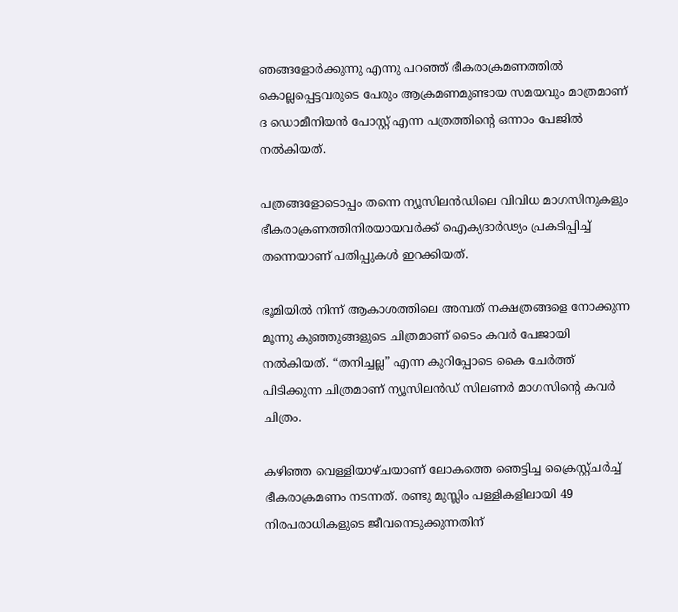ഞങ്ങളോര്‍ക്കുന്നു എന്നു പറഞ്ഞ് ഭീകരാക്രമണത്തില്‍ കൊല്ലപ്പെട്ടവരുടെ പേരും ആക്രമണമുണ്ടായ സമയവും മാത്രമാണ് ദ ഡൊമീനിയന്‍ പോസ്റ്റ് എന്ന പത്രത്തിന്റെ ഒന്നാം പേജില്‍ നല്‍കിയത്.

പത്രങ്ങളോടൊപ്പം തന്നെ ന്യൂസിലന്‍ഡിലെ വിവിധ മാഗസിനുകളും ഭീകരാക്രണത്തിനിരയായവര്‍ക്ക് ഐക്യദാര്‍ഢ്യം പ്രകടിപ്പിച്ച് തന്നെയാണ് പതിപ്പുകള്‍ ഇറക്കിയത്.

ഭൂമിയില്‍ നിന്ന് ആകാശത്തിലെ അമ്പത് നക്ഷത്രങ്ങളെ നോക്കുന്ന മൂന്നു കുഞ്ഞുങ്ങളുടെ ചിത്രമാണ് ടൈം കവര്‍ പേജായി നല്‍കിയത്. “തനിച്ചല്ല” എന്ന കുറിപ്പോടെ കൈ ചേര്‍ത്ത് പിടിക്കുന്ന ചിത്രമാണ് ന്യൂസിലന്‍ഡ് സിലണര്‍ മാഗസിന്റെ കവര്‍ ചിത്രം.

കഴിഞ്ഞ വെള്ളിയാഴ്ചയാണ് ലോകത്തെ ഞെട്ടിച്ച ക്രൈസ്റ്റ്ചര്‍ച്ച് ഭീകരാക്രമണം നടന്നത്. രണ്ടു മുസ്ലിം പള്ളികളിലായി 49 നിരപരാധികളുടെ ജീവനെടുക്കുന്നതിന്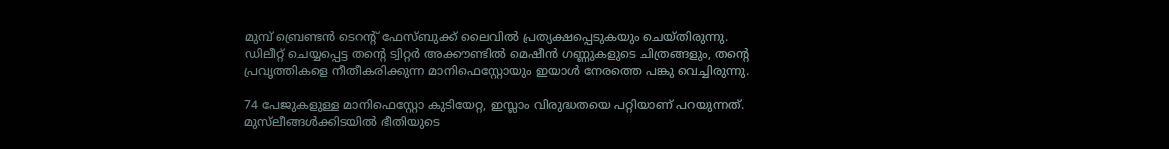മുമ്പ് ബ്രെണ്ടന്‍ ടെറന്റ് ഫേസ്ബുക്ക് ലൈവില്‍ പ്രത്യക്ഷപ്പെടുകയും ചെയ്തിരുന്നു. ഡിലീറ്റ് ചെയ്യപ്പെട്ട തന്റെ ട്വിറ്റര്‍ അക്കൗണ്ടില്‍ മെഷീന്‍ ഗണ്ണുകളുടെ ചിത്രങ്ങളും, തന്റെ പ്രവൃത്തികളെ നീതീകരിക്കുന്ന മാനിഫെസ്റ്റോയും ഇയാള്‍ നേരത്തെ പങ്കു വെച്ചിരുന്നു.

74 പേജുകളുള്ള മാനിഫെസ്റ്റോ കുടിയേറ്റ, ഇസ്ലാം വിരുദ്ധതയെ പറ്റിയാണ് പറയുന്നത്. മുസ്‌ലീങ്ങള്‍ക്കിടയില്‍ ഭീതിയുടെ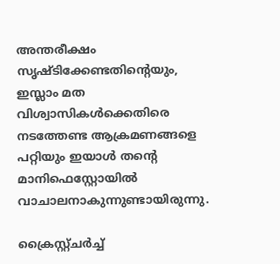അന്തരീക്ഷം സൃഷ്ടിക്കേണ്ടതിന്റെയും, ഇസ്ലാം മത വിശ്വാസികള്‍ക്കെതിരെ നടത്തേണ്ട ആക്രമണങ്ങളെ പറ്റിയും ഇയാള്‍ തന്റെ മാനിഫെസ്റ്റോയില്‍ വാചാലനാകുന്നുണ്ടായിരുന്നു.

ക്രൈസ്റ്റ്ചര്‍ച്ച്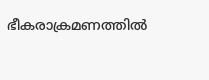ഭീകരാക്രമണത്തില്‍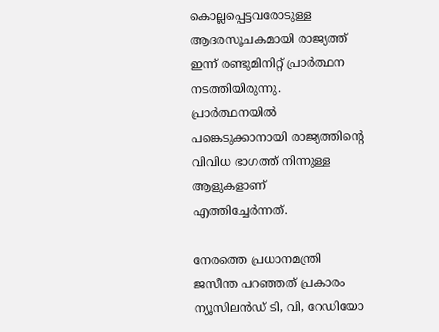കൊല്ലപ്പെട്ടവരോടുള്ള ആദരസൂചകമായി രാജ്യത്ത് ഇന്ന് രണ്ടുമിനിറ്റ് പ്രാര്‍ത്ഥന നടത്തിയിരുന്നു. പ്രാര്‍ത്ഥനയില്‍ പങ്കെടുക്കാനായി രാജ്യത്തിന്റെ വിവിധ ഭാഗത്ത് നിന്നുള്ള ആളുകളാണ് എത്തിച്ചേര്‍ന്നത്.

നേരത്തെ പ്രധാനമന്ത്രി ജസീന്ത പറഞ്ഞത് പ്രകാരം ന്യൂസിലന്‍ഡ് ടി, വി, റേഡിയോ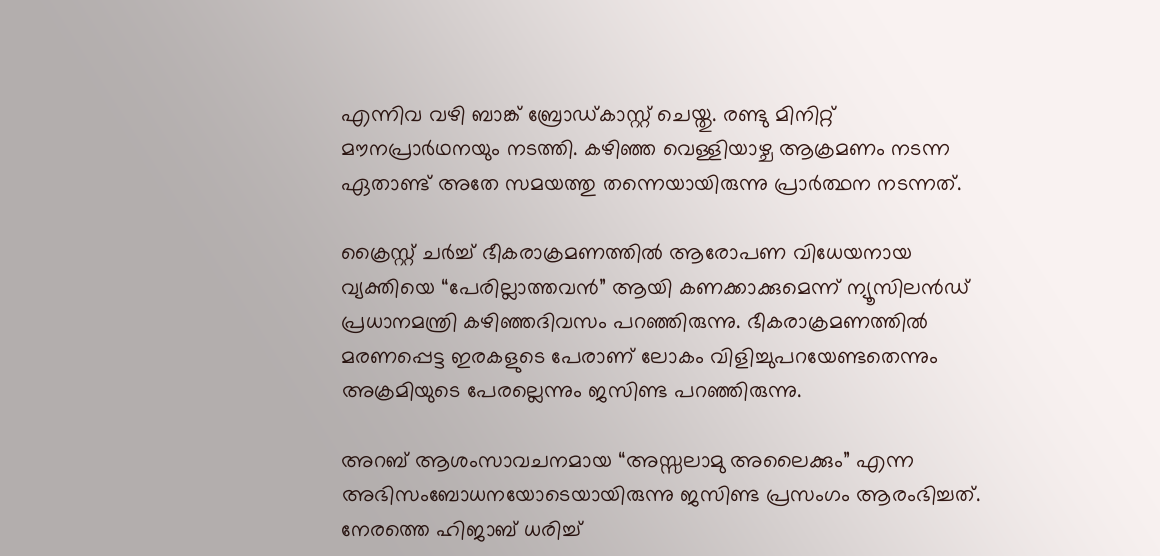എന്നിവ വഴി ബാങ്ക് ബ്രോഡ്കാസ്റ്റ് ചെയ്തു. രണ്ടു മിനിറ്റ് മൗനപ്രാര്‍ഥനയും നടത്തി. കഴിഞ്ഞ വെള്ളിയാഴ്ച ആക്രമണം നടന്ന ഏതാണ്ട് അതേ സമയത്തു തന്നെയായിരുന്നു പ്രാര്‍ത്ഥന നടന്നത്.

ക്രൈസ്റ്റ് ചര്‍ച്ച് ഭീകരാക്രമണത്തില്‍ ആരോപണ വിധേയനായ വ്യക്തിയെ “പേരില്ലാത്തവന്‍” ആയി കണക്കാക്കുമെന്ന് ന്യൂസിലന്‍ഡ് പ്രധാനമന്ത്രി കഴിഞ്ഞദിവസം പറഞ്ഞിരുന്നു. ഭീകരാക്രമണത്തില്‍ മരണപ്പെട്ട ഇരകളുടെ പേരാണ് ലോകം വിളിച്ചുപറയേണ്ടതെന്നും അക്രമിയുടെ പേരല്ലെന്നും ജസിണ്ട പറഞ്ഞിരുന്നു.

അറബ് ആശംസാവചനമായ “അസ്സലാമു അലൈക്കും” എന്ന അഭിസംബോധനയോടെയായിരുന്നു ജസിണ്ട പ്രസംഗം ആരംഭിച്ചത്. നേരത്തെ ഹിജാബ് ധരിച്ച്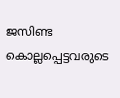ജസിണ്ട കൊല്ലപ്പെട്ടവരുടെ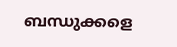ബന്ധുക്കളെ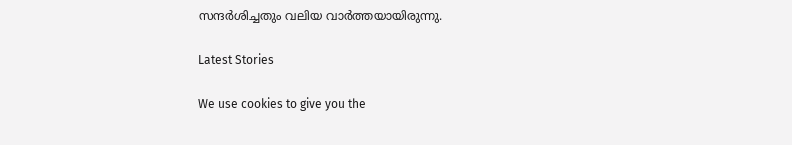സന്ദര്‍ശിച്ചതും വലിയ വാര്‍ത്തയായിരുന്നു.

Latest Stories

We use cookies to give you the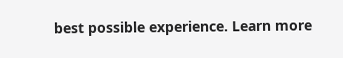best possible experience. Learn more